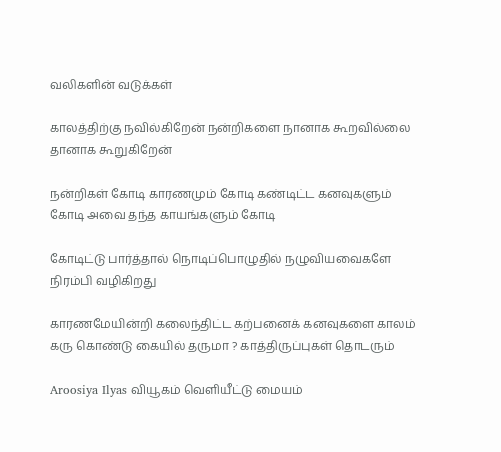வலிகளின் வடுக்கள்

காலத்திற்கு நவில்கிறேன் நன்றிகளை நானாக கூறவில்லை தானாக கூறுகிறேன்

நன்றிகள் கோடி காரணமும் கோடி கண்டிட்ட கனவுகளும் கோடி அவை தந்த காயங்களும் கோடி

கோடிட்டு பார்த்தால் நொடிப்பொழுதில் நழுவியவைகளே நிரம்பி வழிகிறது

காரணமேயின்றி கலைந்திட்ட கற்பனைக் கனவுகளை காலம் கரு கொண்டு கையில் தருமா ? காத்திருப்புகள் தொடரும்

Aroosiya Ilyas வியூகம் வெளியீட்டு மையம்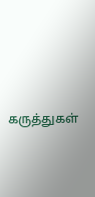கருத்துகள்